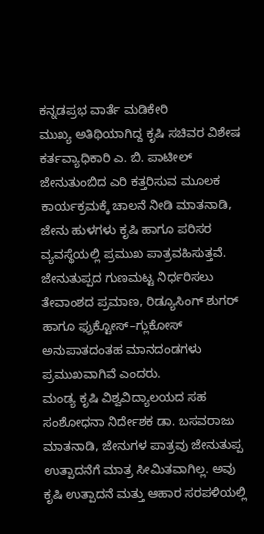ಕನ್ನಡಪ್ರಭ ವಾರ್ತೆ ಮಡಿಕೇರಿ
ಮುಖ್ಯ ಅತಿಥಿಯಾಗಿದ್ದ ಕೃಷಿ ಸಚಿವರ ವಿಶೇಷ ಕರ್ತವ್ಯಾಧಿಕಾರಿ ಎ. ಬಿ. ಪಾಟೀಲ್ ಜೇನುತುಂಬಿದ ಎರಿ ಕತ್ತರಿಸುವ ಮೂಲಕ ಕಾರ್ಯಕ್ರಮಕ್ಕೆ ಚಾಲನೆ ನೀಡಿ ಮಾತನಾಡಿ, ಜೇನು ಹುಳಗಳು ಕೃಷಿ ಹಾಗೂ ಪರಿಸರ ವ್ಯವಸ್ಥೆಯಲ್ಲಿ ಪ್ರಮುಖ ಪಾತ್ರವಹಿಸುತ್ತವೆ. ಜೇನುತುಪ್ಪದ ಗುಣಮಟ್ಟ ನಿರ್ಧರಿಸಲು ತೇವಾಂಶದ ಪ್ರಮಾಣ, ರಿಡ್ಯೂಸಿಂಗ್ ಶುಗರ್ ಹಾಗೂ ಫ್ರುಕ್ಟೋಸ್–ಗ್ಲುಕೋಸ್ ಅನುಪಾತದಂತಹ ಮಾನದಂಡಗಳು ಪ್ರಮುಖವಾಗಿವೆ ಎಂದರು.
ಮಂಡ್ಯ ಕೃಷಿ ವಿಶ್ವವಿದ್ಯಾಲಯದ ಸಹ ಸಂಶೋಧನಾ ನಿರ್ದೇಶಕ ಡಾ. ಬಸವರಾಜು ಮಾತನಾಡಿ, ಜೇನುಗಳ ಪಾತ್ರವು ಜೇನುತುಪ್ಪ ಉತ್ಪಾದನೆಗೆ ಮಾತ್ರ ಸೀಮಿತವಾಗಿಲ್ಲ. ಅವು ಕೃಷಿ ಉತ್ಪಾದನೆ ಮತ್ತು ಆಹಾರ ಸರಪಳಿಯಲ್ಲಿ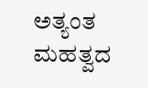ಅತ್ಯಂತ ಮಹತ್ವದ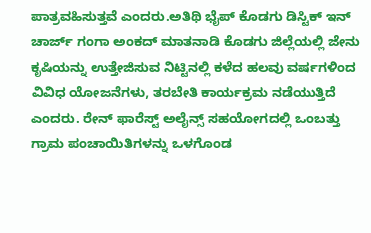ಪಾತ್ರವಹಿಸುತ್ತವೆ ಎಂದರು.ಅತಿಥಿ ಭೈಪ್ ಕೊಡಗು ಡಿಸ್ಟಿಕ್ ಇನ್ ಚಾರ್ಜ್ ಗಂಗಾ ಅಂಕದ್ ಮಾತನಾಡಿ ಕೊಡಗು ಜಿಲ್ಲೆಯಲ್ಲಿ ಜೇನು ಕೃಷಿಯನ್ನು ಉತ್ತೇಜಿಸುವ ನಿಟ್ಟಿನಲ್ಲಿ ಕಳೆದ ಹಲವು ವರ್ಷಗಳಿಂದ ವಿವಿಧ ಯೋಜನೆಗಳು, ತರಬೇತಿ ಕಾರ್ಯಕ್ರಮ ನಡೆಯುತ್ತಿದೆ ಎಂದರು. ರೇನ್ ಫಾರೆಸ್ಟ್ ಅಲೈನ್ಸ್ ಸಹಯೋಗದಲ್ಲಿ ಒಂಬತ್ತು ಗ್ರಾಮ ಪಂಚಾಯಿತಿಗಳನ್ನು ಒಳಗೊಂಡ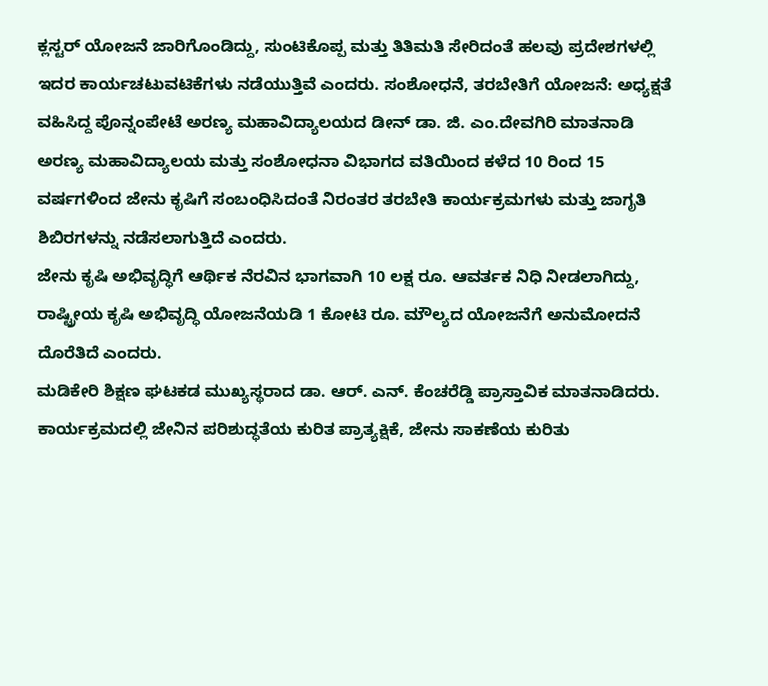ಕ್ಲಸ್ಟರ್ ಯೋಜನೆ ಜಾರಿಗೊಂಡಿದ್ದು, ಸುಂಟಿಕೊಪ್ಪ ಮತ್ತು ತಿತಿಮತಿ ಸೇರಿದಂತೆ ಹಲವು ಪ್ರದೇಶಗಳಲ್ಲಿ ಇದರ ಕಾರ್ಯಚಟುವಟಿಕೆಗಳು ನಡೆಯುತ್ತಿವೆ ಎಂದರು. ಸಂಶೋಧನೆ, ತರಬೇತಿಗೆ ಯೋಜನೆ: ಅಧ್ಯಕ್ಷತೆ ವಹಿಸಿದ್ದ ಪೊನ್ನಂಪೇಟೆ ಅರಣ್ಯ ಮಹಾವಿದ್ಯಾಲಯದ ಡೀನ್ ಡಾ. ಜಿ. ಎಂ.ದೇವಗಿರಿ ಮಾತನಾಡಿ ಅರಣ್ಯ ಮಹಾವಿದ್ಯಾಲಯ ಮತ್ತು ಸಂಶೋಧನಾ ವಿಭಾಗದ ವತಿಯಿಂದ ಕಳೆದ 10 ರಿಂದ 15 ವರ್ಷಗಳಿಂದ ಜೇನು ಕೃಷಿಗೆ ಸಂಬಂಧಿಸಿದಂತೆ ನಿರಂತರ ತರಬೇತಿ ಕಾರ್ಯಕ್ರಮಗಳು ಮತ್ತು ಜಾಗೃತಿ ಶಿಬಿರಗಳನ್ನು ನಡೆಸಲಾಗುತ್ತಿದೆ ಎಂದರು.
ಜೇನು ಕೃಷಿ ಅಭಿವೃದ್ಧಿಗೆ ಆರ್ಥಿಕ ನೆರವಿನ ಭಾಗವಾಗಿ 10 ಲಕ್ಷ ರೂ. ಆವರ್ತಕ ನಿಧಿ ನೀಡಲಾಗಿದ್ದು, ರಾಷ್ಟ್ರೀಯ ಕೃಷಿ ಅಭಿವೃದ್ಧಿ ಯೋಜನೆಯಡಿ 1 ಕೋಟಿ ರೂ. ಮೌಲ್ಯದ ಯೋಜನೆಗೆ ಅನುಮೋದನೆ ದೊರೆತಿದೆ ಎಂದರು.
ಮಡಿಕೇರಿ ಶಿಕ್ಷಣ ಘಟಕಡ ಮುಖ್ಯಸ್ಥರಾದ ಡಾ. ಆರ್. ಎನ್. ಕೆಂಚರೆಡ್ಡಿ ಪ್ರಾಸ್ತಾವಿಕ ಮಾತನಾಡಿದರು.
ಕಾರ್ಯಕ್ರಮದಲ್ಲಿ ಜೇನಿನ ಪರಿಶುದ್ಧತೆಯ ಕುರಿತ ಪ್ರಾತ್ಯಕ್ಷಿಕೆ, ಜೇನು ಸಾಕಣೆಯ ಕುರಿತು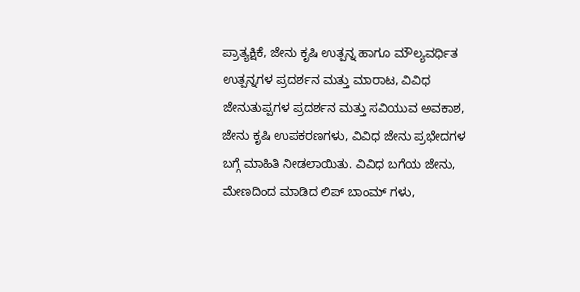ಪ್ರಾತ್ಯಕ್ಷಿಕೆ, ಜೇನು ಕೃಷಿ ಉತ್ಪನ್ನ ಹಾಗೂ ಮೌಲ್ಯವರ್ಧಿತ ಉತ್ಪನ್ನಗಳ ಪ್ರದರ್ಶನ ಮತ್ತು ಮಾರಾಟ, ವಿವಿಧ ಜೇನುತುಪ್ಪಗಳ ಪ್ರದರ್ಶನ ಮತ್ತು ಸವಿಯುವ ಅವಕಾಶ, ಜೇನು ಕೃಷಿ ಉಪಕರಣಗಳು, ವಿವಿಧ ಜೇನು ಪ್ರಭೇದಗಳ ಬಗ್ಗೆ ಮಾಹಿತಿ ನೀಡಲಾಯಿತು. ವಿವಿಧ ಬಗೆಯ ಜೇನು, ಮೇಣದಿಂದ ಮಾಡಿದ ಲಿಪ್ ಬಾಂಮ್ ಗಳು,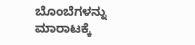ಬೊಂಬೆಗಳನ್ನು ಮಾರಾಟಕ್ಕೆ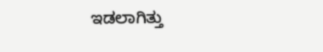ಇಡಲಾಗಿತ್ತು